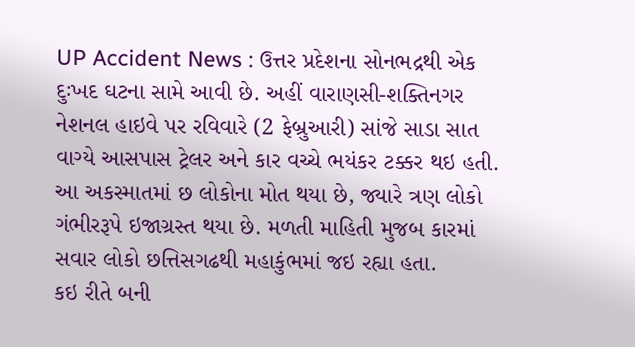UP Accident News : ઉત્તર પ્રદેશના સોનભદ્રથી એક દુઃખદ ઘટના સામે આવી છે. અહીં વારાણસી-શક્તિનગર નેશનલ હાઇવે પર રવિવારે (2 ફેબ્રુઆરી) સાંજે સાડા સાત વાગ્યે આસપાસ ટ્રેલર અને કાર વચ્ચે ભયંકર ટક્કર થઇ હતી. આ અકસ્માતમાં છ લોકોના મોત થયા છે, જ્યારે ત્રણ લોકો ગંભીરરૂપે ઇજાગ્રસ્ત થયા છે. મળતી માહિતી મુજબ કારમાં સવાર લોકો છત્તિસગઢથી મહાકુંભમાં જઇ રહ્યા હતા.
કઇ રીતે બની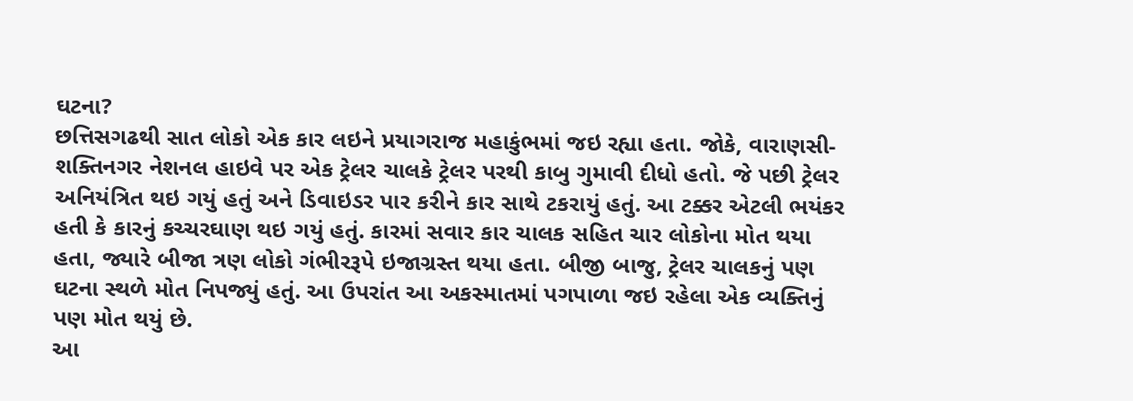ઘટના?
છત્તિસગઢથી સાત લોકો એક કાર લઇને પ્રયાગરાજ મહાકુંભમાં જઇ રહ્યા હતા. જોકે, વારાણસી-શક્તિનગર નેશનલ હાઇવે પર એક ટ્રેલર ચાલકે ટ્રેલર પરથી કાબુ ગુમાવી દીધો હતો. જે પછી ટ્રેલર અનિયંત્રિત થઇ ગયું હતું અને ડિવાઇડર પાર કરીને કાર સાથે ટકરાયું હતું. આ ટક્કર એટલી ભયંકર હતી કે કારનું કચ્ચરઘાણ થઇ ગયું હતું. કારમાં સવાર કાર ચાલક સહિત ચાર લોકોના મોત થયા હતા, જ્યારે બીજા ત્રણ લોકો ગંભીરરૂપે ઇજાગ્રસ્ત થયા હતા. બીજી બાજુ, ટ્રેલર ચાલકનું પણ ઘટના સ્થળે મોત નિપજ્યું હતું. આ ઉપરાંત આ અકસ્માતમાં પગપાળા જઇ રહેલા એક વ્યક્તિનું પણ મોત થયું છે.
આ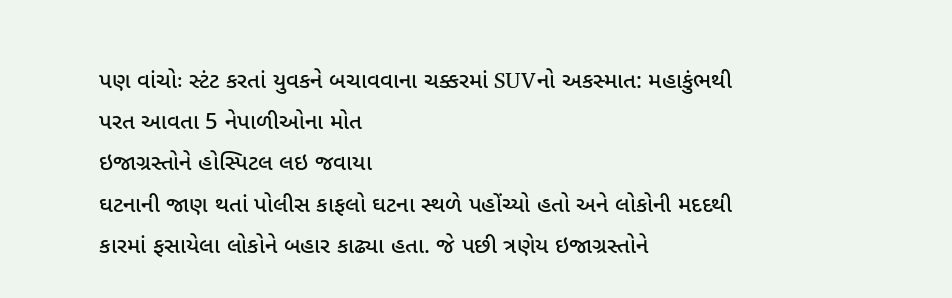પણ વાંચોઃ સ્ટંટ કરતાં યુવકને બચાવવાના ચક્કરમાં SUVનો અકસ્માત: મહાકુંભથી પરત આવતા 5 નેપાળીઓના મોત
ઇજાગ્રસ્તોને હોસ્પિટલ લઇ જવાયા
ઘટનાની જાણ થતાં પોલીસ કાફલો ઘટના સ્થળે પહોંચ્યો હતો અને લોકોની મદદથી કારમાં ફસાયેલા લોકોને બહાર કાઢ્યા હતા. જે પછી ત્રણેય ઇજાગ્રસ્તોને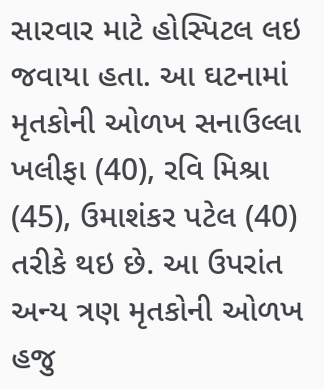સારવાર માટે હોસ્પિટલ લઇ જવાયા હતા. આ ઘટનામાં મૃતકોની ઓળખ સનાઉલ્લા ખલીફા (40), રવિ મિશ્રા (45), ઉમાશંકર પટેલ (40) તરીકે થઇ છે. આ ઉપરાંત અન્ય ત્રણ મૃતકોની ઓળખ હજુ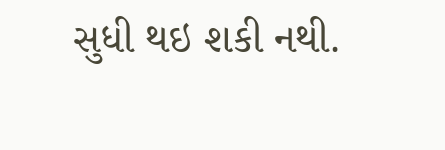સુધી થઇ શકી નથી.